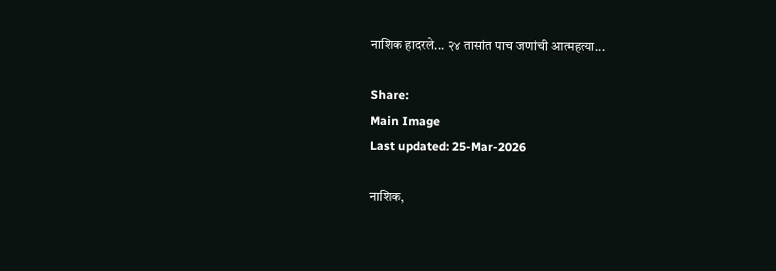नाशिक हादरले... २४ तासांत पाच जणांची आत्महत्या...

Share:
Main Image
Last updated: 25-Mar-2026

नाशिक,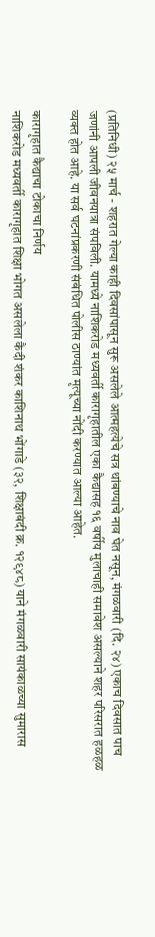(प्रतिनिधी) २५ मार्च - शहरात गेल्या काही दिवसांपासून सुरू असलेले आत्महत्येचे सत्र थांबण्याचे नाव घेत नसून, मंगळवारी (दि. २४) एकाच दिवसात पाच जणांनी आपली जीवनयात्रा संपविली. यामध्ये नाशिकरोड मध्यवर्ती कारागृहातील एका कैद्यासह १६ वर्षीय मुलाचाही समावेश असल्याने शहर परिसरात हळहळ व्यक्त होत आहे. या सर्व घटनांप्रकरणी संबंधित पोलीस ठाण्यांत मृत्यूच्या नोंदी करण्यात आल्या आहेत.

कारागृहात कैद्याचा टोकाचा निर्णय
नाशिकरोड मध्यवर्ती कारागृहात शिक्षा भोगत असलेला कैदी शंकर काशिनाथ भोंगाडे (३२, शिक्षाबंदी क्र. १२९४८) याने मंगळवारी सायंकाळच्या सुमारास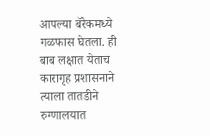आपल्या बॅरेकमध्ये गळफास घेतला. ही बाब लक्षात येताच कारागृह प्रशासनाने त्याला तातडीने रुग्णालयात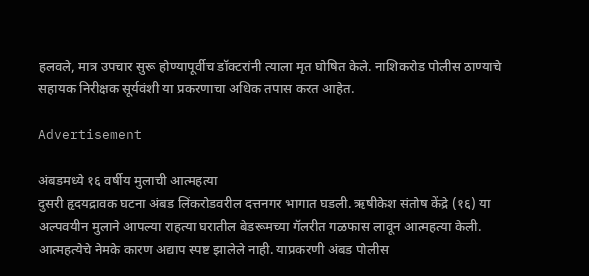हलवले, मात्र उपचार सुरू होण्यापूर्वीच डॉक्टरांनी त्याला मृत घोषित केले. नाशिकरोड पोलीस ठाण्याचे सहायक निरीक्षक सूर्यवंशी या प्रकरणाचा अधिक तपास करत आहेत.

Advertisement

अंबडमध्ये १६ वर्षीय मुलाची आत्महत्या
दुसरी हृदयद्रावक घटना अंबड लिंकरोडवरील दत्तनगर भागात घडली. ऋषीकेश संतोष केंद्रे (१६) या अल्पवयीन मुलाने आपल्या राहत्या घरातील बेडरूमच्या गॅलरीत गळफास लावून आत्महत्या केली. आत्महत्येचे नेमके कारण अद्याप स्पष्ट झालेले नाही. याप्रकरणी अंबड पोलीस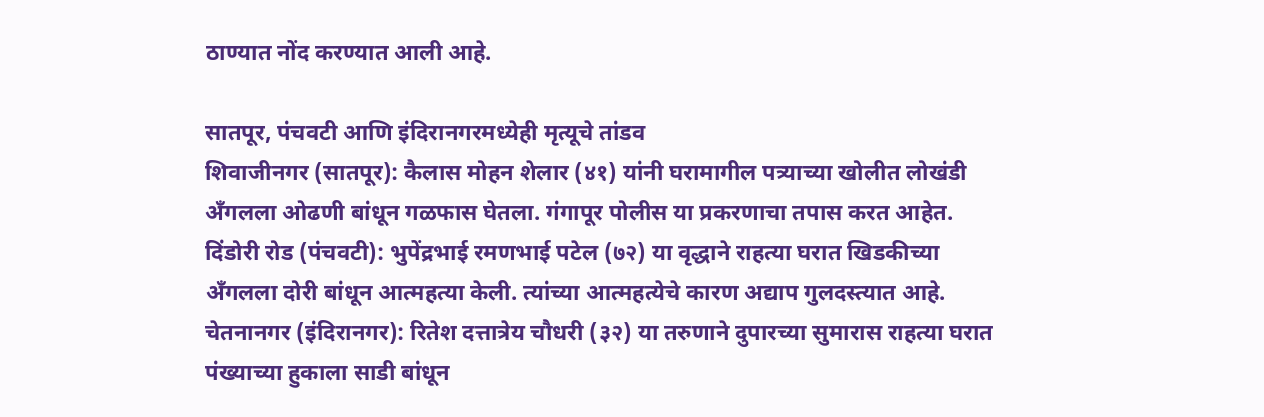ठाण्यात नोंद करण्यात आली आहे.

सातपूर, पंचवटी आणि इंदिरानगरमध्येही मृत्यूचे तांडव
शिवाजीनगर (सातपूर): कैलास मोहन शेलार (४१) यांनी घरामागील पत्र्याच्या खोलीत लोखंडी अँगलला ओढणी बांधून गळफास घेतला. गंगापूर पोलीस या प्रकरणाचा तपास करत आहेत.
दिंडोरी रोड (पंचवटी): भुपेंद्रभाई रमणभाई पटेल (७२) या वृद्धाने राहत्या घरात खिडकीच्या अँगलला दोरी बांधून आत्महत्या केली. त्यांच्या आत्महत्येचे कारण अद्याप गुलदस्त्यात आहे.
चेतनानगर (इंदिरानगर): रितेश दत्तात्रेय चौधरी (३२) या तरुणाने दुपारच्या सुमारास राहत्या घरात पंख्याच्या हुकाला साडी बांधून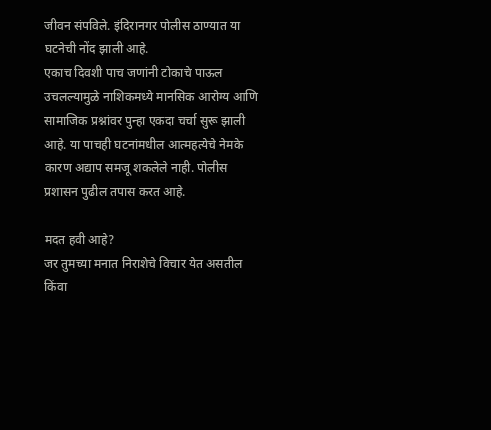जीवन संपविले. इंदिरानगर पोलीस ठाण्यात या घटनेची नोंद झाली आहे.
एकाच दिवशी पाच जणांनी टोकाचे पाऊल उचलल्यामुळे नाशिकमध्ये मानसिक आरोग्य आणि सामाजिक प्रश्नांवर पुन्हा एकदा चर्चा सुरू झाली आहे. या पाचही घटनांमधील आत्महत्येचे नेमके कारण अद्याप समजू शकलेले नाही. पोलीस प्रशासन पुढील तपास करत आहे.

मदत हवी आहे?
जर तुमच्या मनात निराशेचे विचार येत असतील किंवा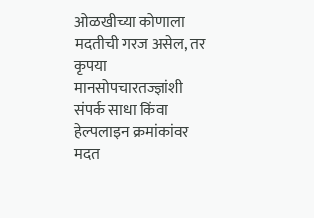ओळखीच्या कोणाला मदतीची गरज असेल, तर कृपया मानसोपचारतज्ज्ञांशी संपर्क साधा किंवा हेल्पलाइन क्रमांकांवर मदत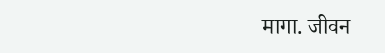मागा. जीवन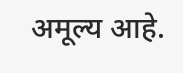अमूल्य आहे.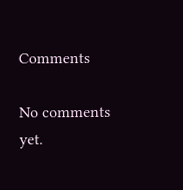Comments

No comments yet.